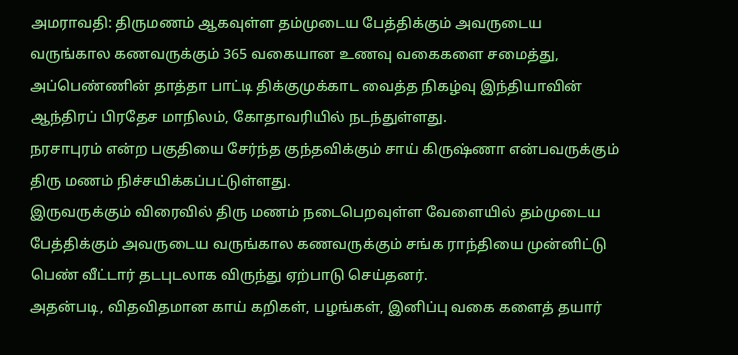அமராவதி: திருமணம் ஆகவுள்ள தம்முடைய பேத்திக்கும் அவருடைய வருங்கால கணவருக்கும் 365 வகையான உணவு வகைகளை சமைத்து, அப்பெண்ணின் தாத்தா பாட்டி திக்குமுக்காட வைத்த நிகழ்வு இந்தியாவின் ஆந்திரப் பிரதேச மாநிலம், கோதாவரியில் நடந்துள்ளது.
நரசாபுரம் என்ற பகுதியை சேர்ந்த குந்தவிக்கும் சாய் கிருஷ்ணா என்பவருக்கும் திரு மணம் நிச்சயிக்கப்பட்டுள்ளது.
இருவருக்கும் விரைவில் திரு மணம் நடைபெறவுள்ள வேளையில் தம்முடைய பேத்திக்கும் அவருடைய வருங்கால கணவருக்கும் சங்க ராந்தியை முன்னிட்டு பெண் வீட்டார் தடபுடலாக விருந்து ஏற்பாடு செய்தனர்.
அதன்படி, விதவிதமான காய் கறிகள், பழங்கள், இனிப்பு வகை களைத் தயார்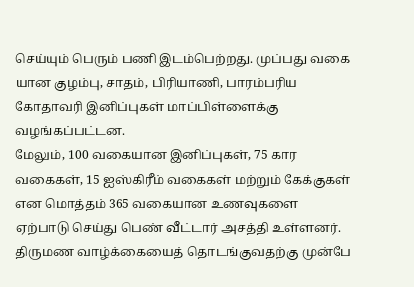செய்யும் பெரும் பணி இடம்பெற்றது. முப்பது வகை யான குழம்பு, சாதம், பிரியாணி, பாரம்பரிய கோதாவரி இனிப்புகள் மாப்பிள்ளைக்கு வழங்கப்பட்டன.
மேலும், 100 வகையான இனிப்புகள், 75 கார வகைகள், 15 ஐஸ்கிரீம் வகைகள் மற்றும் கேக்குகள் என மொத்தம் 365 வகையான உணவுகளை ஏற்பாடு செய்து பெண் வீட்டார் அசத்தி உள்ளனர். திருமண வாழ்க்கையைத் தொடங்குவதற்கு முன்பே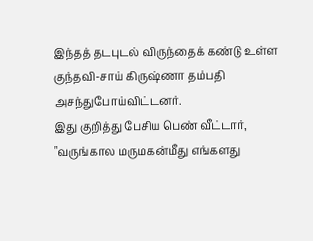இந்தத் தடபுடல் விருந்தைக் கண்டு உள்ள குந்தவி-சாய் கிருஷ்ணா தம்பதி அசந்துபோய்விட்டனர்.
இது குறித்து பேசிய பெண் வீட்டார், "வருங்கால மருமகன்மீது எங்களது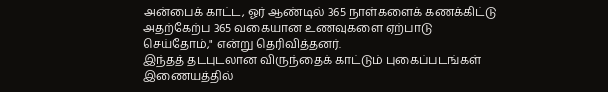அன்பைக் காட்ட, ஓர் ஆண்டில் 365 நாள்களைக் கணக்கிட்டு அதற்கேற்ப 365 வகையான உணவுகளை ஏற்பாடு செய்தோம்," என்று தெரிவித்தனர்.
இந்தத் தடபுடலான விருந்தைக் காட்டும் புகைப்படங்கள் இணையத்தில்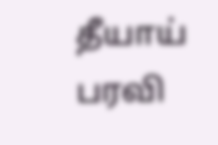தீயாய் பரவி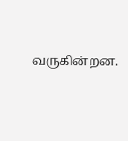வருகின்றன.